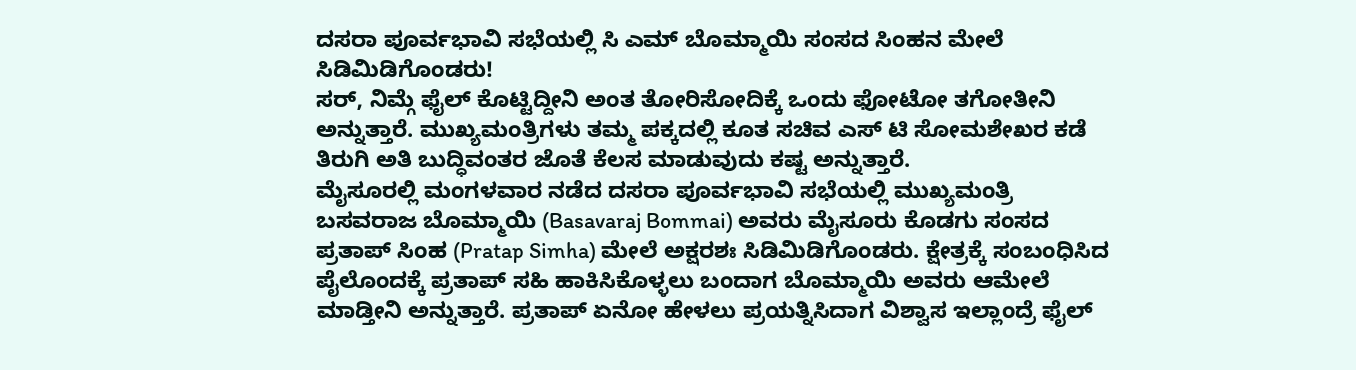ದಸರಾ ಪೂರ್ವಭಾವಿ ಸಭೆಯಲ್ಲಿ ಸಿ ಎಮ್ ಬೊಮ್ಮಾಯಿ ಸಂಸದ ಸಿಂಹನ ಮೇಲೆ ಸಿಡಿಮಿಡಿಗೊಂಡರು!
ಸರ್, ನಿಮ್ಗೆ ಫೈಲ್ ಕೊಟ್ಟಿದ್ದೀನಿ ಅಂತ ತೋರಿಸೋದಿಕ್ಕೆ ಒಂದು ಫೋಟೋ ತಗೋತೀನಿ ಅನ್ನುತ್ತಾರೆ. ಮುಖ್ಯಮಂತ್ರಿಗಳು ತಮ್ಮ ಪಕ್ಕದಲ್ಲಿ ಕೂತ ಸಚಿವ ಎಸ್ ಟಿ ಸೋಮಶೇಖರ ಕಡೆ ತಿರುಗಿ ಅತಿ ಬುದ್ಧಿವಂತರ ಜೊತೆ ಕೆಲಸ ಮಾಡುವುದು ಕಷ್ಟ ಅನ್ನುತ್ತಾರೆ.
ಮೈಸೂರಲ್ಲಿ ಮಂಗಳವಾರ ನಡೆದ ದಸರಾ ಪೂರ್ವಭಾವಿ ಸಭೆಯಲ್ಲಿ ಮುಖ್ಯಮಂತ್ರಿ ಬಸವರಾಜ ಬೊಮ್ಮಾಯಿ (Basavaraj Bommai) ಅವರು ಮೈಸೂರು ಕೊಡಗು ಸಂಸದ ಪ್ರತಾಪ್ ಸಿಂಹ (Pratap Simha) ಮೇಲೆ ಅಕ್ಷರಶಃ ಸಿಡಿಮಿಡಿಗೊಂಡರು. ಕ್ಷೇತ್ರಕ್ಕೆ ಸಂಬಂಧಿಸಿದ ಪೈಲೊಂದಕ್ಕೆ ಪ್ರತಾಪ್ ಸಹಿ ಹಾಕಿಸಿಕೊಳ್ಳಲು ಬಂದಾಗ ಬೊಮ್ಮಾಯಿ ಅವರು ಆಮೇಲೆ ಮಾಡ್ತೀನಿ ಅನ್ನುತ್ತಾರೆ. ಪ್ರತಾಪ್ ಏನೋ ಹೇಳಲು ಪ್ರಯತ್ನಿಸಿದಾಗ ವಿಶ್ವಾಸ ಇಲ್ಲಾಂದ್ರೆ ಫೈಲ್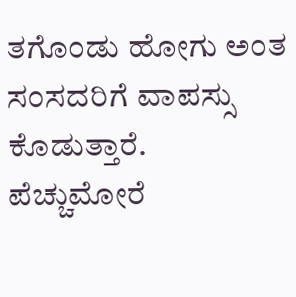ತಗೊಂಡು ಹೋಗು ಅಂತ ಸಂಸದರಿಗೆ ವಾಪಸ್ಸು ಕೊಡುತ್ತಾರೆ. ಪೆಚ್ಚುಮೋರೆ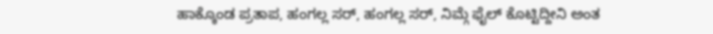ಹಾಕ್ಕೊಂಡ ಪ್ರತಾಪ, ಹಂಗಲ್ಲ ಸರ್, ಹಂಗಲ್ಲ ಸರ್, ನಿಮ್ಗೆ ಫೈಲ್ ಕೊಟ್ಟಿದ್ದೀನಿ ಅಂತ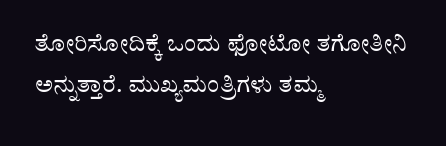ತೋರಿಸೋದಿಕ್ಕೆ ಒಂದು ಫೋಟೋ ತಗೋತೀನಿ ಅನ್ನುತ್ತಾರೆ. ಮುಖ್ಯಮಂತ್ರಿಗಳು ತಮ್ಮ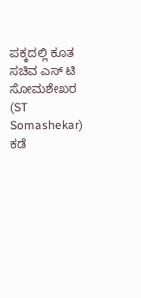ಪಕ್ಕದಲ್ಲಿ ಕೂತ ಸಚಿವ ಎಸ್ ಟಿ ಸೋಮಶೇಖರ (ST Somashekar) ಕಡೆ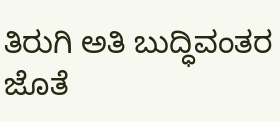ತಿರುಗಿ ಅತಿ ಬುದ್ಧಿವಂತರ ಜೊತೆ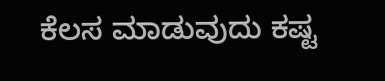ಕೆಲಸ ಮಾಡುವುದು ಕಷ್ಟ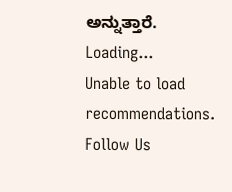ಅನ್ನುತ್ತಾರೆ.
Loading...
Unable to load recommendations.
Follow Us